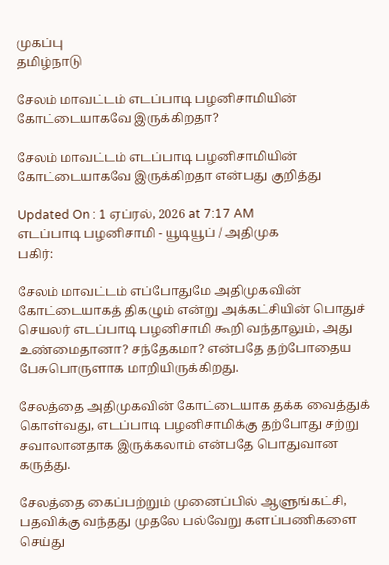முகப்பு
தமிழ்நாடு

சேலம் மாவட்டம் எடப்பாடி பழனிசாமியின் கோட்டையாகவே இருக்கிறதா?

சேலம் மாவட்டம் எடப்பாடி பழனிசாமியின் கோட்டையாகவே இருக்கிறதா என்பது குறித்து

Updated On : 1 ஏப்ரல், 2026 at 7:17 AM
எடப்பாடி பழனிசாமி - யூடியூப் / அதிமுக
பகிர்:

சேலம் மாவட்டம் எப்போதுமே அதிமுகவின் கோட்டையாகத் திகழும் என்று அக்கட்சியின் பொதுச் செயலர் எடப்பாடி பழனிசாமி கூறி வந்தாலும், அது உண்மைதானா? சந்தேகமா? என்பதே தற்போதைய பேசுபொருளாக மாறியிருக்கிறது.

சேலத்தை அதிமுகவின் கோட்டையாக தக்க வைத்துக் கொள்வது, எடப்பாடி பழனிசாமிக்கு தற்போது சற்று சவாலானதாக இருக்கலாம் என்பதே பொதுவான கருத்து.

சேலத்தை கைப்பற்றும் முனைப்பில் ஆளுங்கட்சி, பதவிக்கு வந்தது முதலே பல்வேறு களப்பணிகளை செய்து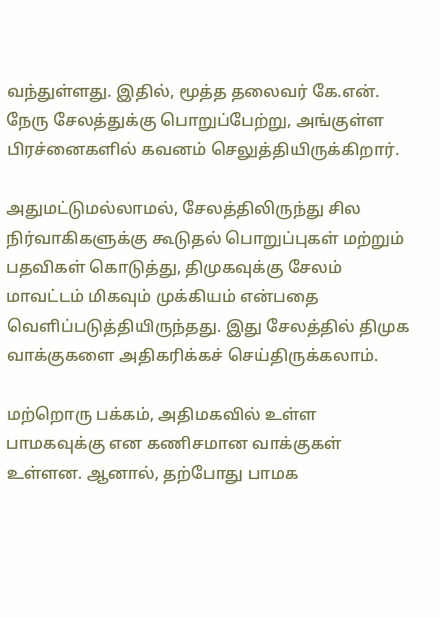வந்துள்ளது. இதில், மூத்த தலைவர் கே.என். நேரு சேலத்துக்கு பொறுப்பேற்று, அங்குள்ள பிரச்னைகளில் கவனம் செலுத்தியிருக்கிறார்.

அதுமட்டுமல்லாமல், சேலத்திலிருந்து சில நிர்வாகிகளுக்கு கூடுதல் பொறுப்புகள் மற்றும் பதவிகள் கொடுத்து, திமுகவுக்கு சேலம் மாவட்டம் மிகவும் முக்கியம் என்பதை வெளிப்படுத்தியிருந்தது. இது சேலத்தில் திமுக வாக்குகளை அதிகரிக்கச் செய்திருக்கலாம்.

மற்றொரு பக்கம், அதிமகவில் உள்ள பாமகவுக்கு என கணிசமான வாக்குகள் உள்ளன. ஆனால், தற்போது பாமக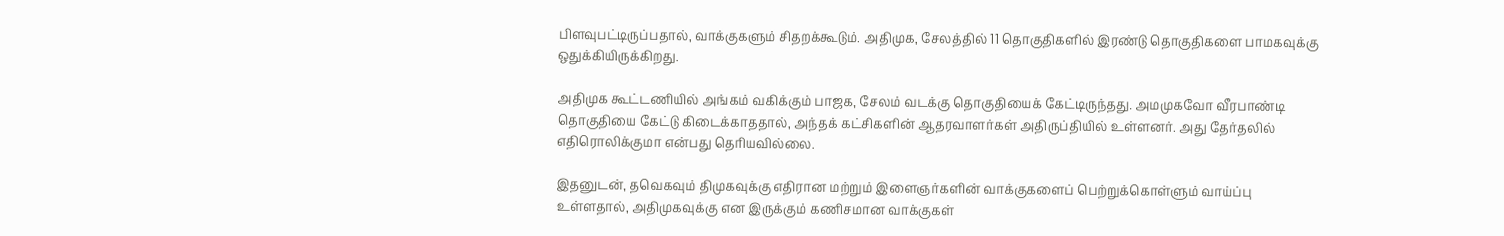பிளவுபட்டிருப்பதால், வாக்குகளும் சிதறக்கூடும். அதிமுக, சேலத்தில் 11 தொகுதிகளில் இரண்டு தொகுதிகளை பாமகவுக்கு ஒதுக்கியிருக்கிறது.

அதிமுக கூட்டணியில் அங்கம் வகிக்கும் பாஜக, சேலம் வடக்கு தொகுதியைக் கேட்டிருந்தது. அமமுகவோ வீரபாண்டி தொகுதியை கேட்டு கிடைக்காததால், அந்தக் கட்சிகளின் ஆதரவாளர்கள் அதிருப்தியில் உள்ளனர். அது தேர்தலில் எதிரொலிக்குமா என்பது தெரியவில்லை.

இதனுடன், தவெகவும் திமுகவுக்கு எதிரான மற்றும் இளைஞர்களின் வாக்குகளைப் பெற்றுக்கொள்ளும் வாய்ப்பு உள்ளதால், அதிமுகவுக்கு என இருக்கும் கணிசமான வாக்குகள்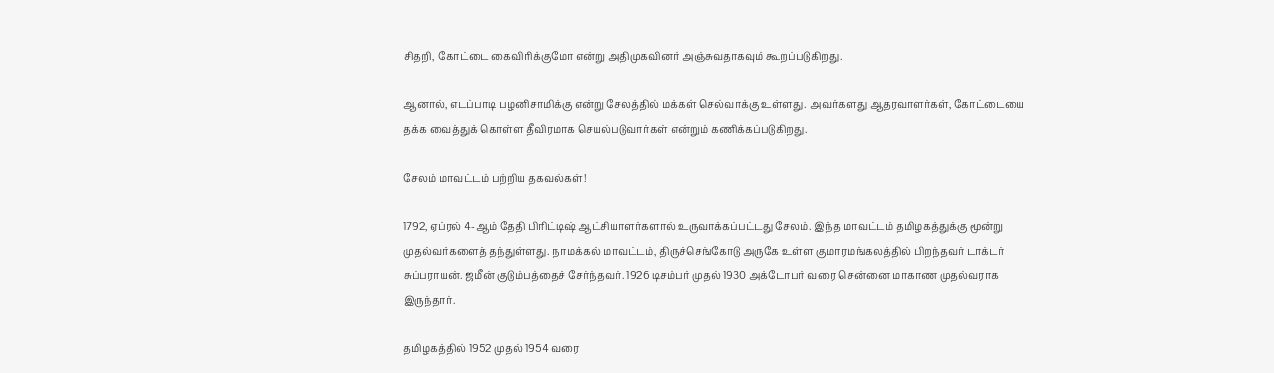சிதறி, கோட்டை கைவிரிக்குமோ என்று அதிமுகவினர் அஞ்சுவதாகவும் கூறப்படுகிறது.

ஆனால், எடப்பாடி பழனிசாமிக்கு என்று சேலத்தில் மக்கள் செல்வாக்கு உள்ளது. அவர்களது ஆதரவாளர்கள், கோட்டையை தக்க வைத்துக் கொள்ள தீவிரமாக செயல்படுவார்கள் என்றும் கணிக்கப்படுகிறது.

சேலம் மாவட்டம் பற்றிய தகவல்கள்!

1792, ஏப்ரல் 4-ஆம் தேதி பிரிட்டிஷ் ஆட்சியாளர்களால் உருவாக்கப்பட்டது சேலம். இந்த மாவட்டம் தமிழகத்துக்கு மூன்று முதல்வர்களைத் தந்துள்ளது. நாமக்கல் மாவட்டம், திருச்செங்கோடு அருகே உள்ள குமாரமங்கலத்தில் பிறந்தவர் டாக்டர் சுப்பராயன். ஜமீன் குடும்பத்தைச் சேர்ந்தவர். 1926 டிசம்பர் முதல் 1930 அக்டோபர் வரை சென்னை மாகாண முதல்வராக இருந்தார்.

தமிழகத்தில் 1952 முதல் 1954 வரை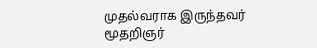முதல்வராக இருந்தவர் மூதறிஞர்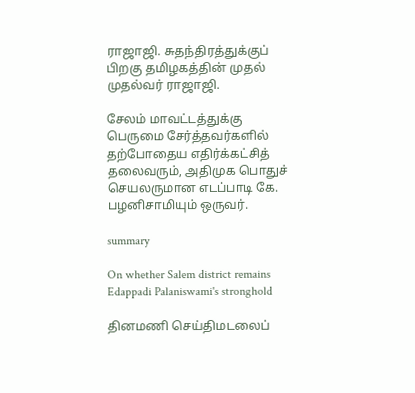ராஜாஜி. சுதந்திரத்துக்குப் பிறகு தமிழகத்தின் முதல் முதல்வர் ராஜாஜி.

சேலம் மாவட்டத்துக்கு பெருமை சேர்த்தவர்களில் தற்போதைய எதிர்க்கட்சித் தலைவரும், அதிமுக பொதுச் செயலருமான எடப்பாடி கே. பழனிசாமியும் ஒருவர்.

summary

On whether Salem district remains Edappadi Palaniswami's stronghold

தினமணி செய்திமடலைப்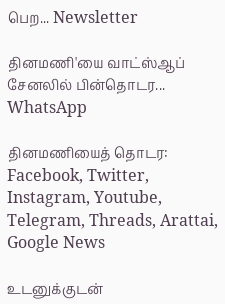பெற... Newsletter

தினமணி'யை வாட்ஸ்ஆப் சேனலில் பின்தொடர... WhatsApp

தினமணியைத் தொடர: Facebook, Twitter, Instagram, Youtube, Telegram, Threads, Arattai, Google News

உடனுக்குடன்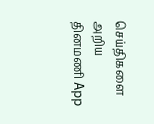செய்திகளை அறிய தினமணி App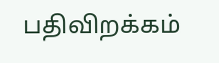பதிவிறக்கம்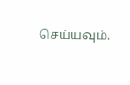செய்யவும்.